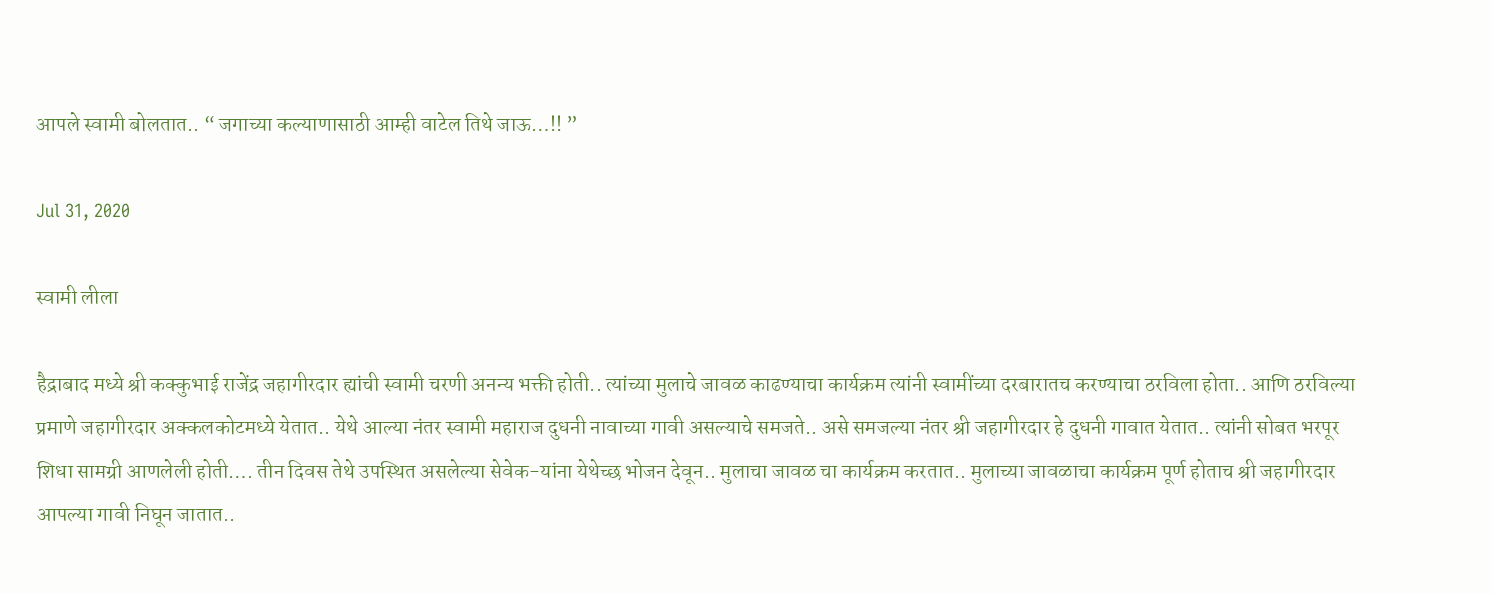आपले स्वामी बोलतात.. “ जगाच्या कल्याणासाठी आम्ही वाटेल तिथे जाऊ…!! ”

Jul 31, 2020

स्वामी लीला

हैद्राबाद मध्ये श्री कक्कुभाई राजेंद्र जहागीरदार ह्यांची स्वामी चरणी अनन्य भक्ती होती.. त्यांच्या मुलाचे जावळ काढण्याचा कार्यक्रम त्यांनी स्वामींच्या दरबारातच करण्याचा ठरविला होता.. आणि ठरविल्या प्रमाणे जहागीरदार अक्कलकोटमध्ये येतात.. येथे आल्या नंतर स्वामी महाराज दुधनी नावाच्या गावी असल्याचे समजते.. असे समजल्या नंतर श्री जहागीरदार हे दुधनी गावात येतात.. त्यांनी सोबत भरपूर शिधा सामग्री आणलेली होती…. तीन दिवस तेथे उपस्थित असलेल्या सेवेक-यांना येथेच्छ भोजन देवून.. मुलाचा जावळ चा कार्यक्रम करतात.. मुलाच्या जावळाचा कार्यक्रम पूर्ण होताच श्री जहागीरदार आपल्या गावी निघून जातात..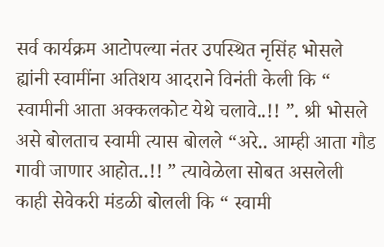सर्व कार्यक्रम आटोपल्या नंतर उपस्थित नृसिंह भोसले ह्यांनी स्वामींना अतिशय आदराने विनंती केली कि “ स्वामीनी आता अक्कलकोट येथे चलावे..!! ”. श्री भोसले असे बोलताच स्वामी त्यास बोलले “अरे.. आम्ही आता गौड गावी जाणार आहोत..!! ” त्यावेळेला सोबत असलेली काही सेवेकरी मंडळी बोलली कि “ स्वामी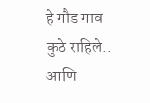हे गौड गाव कुठे राहिले.. आणि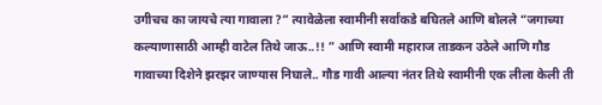उगीचच का जायचे त्या गावाला ?” त्यावेळेला स्वामीनी सर्वांकडे बघितले आणि बोलले “जगाच्या कल्याणासाठी आम्ही वाटेल तिथे जाऊ..!! ” आणि स्वामी महाराज ताडकन उठेले आणि गौड गावाच्या दिशेने झरझर जाण्यास निघाले.. गौड गावी आल्या नंतर तिथे स्वामीनी एक लीला केली ती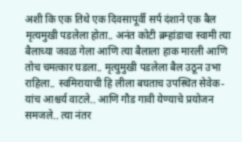अशी कि एक तिथे एक दिवसापूर्वी सर्प दंशाने एक बैल मृत्यमुखी पडलेला होता.. अनंत कोटी ब्रम्हांडाचा स्वामी त्या बैलाच्या जवळ गेला आणि त्या बैलाला हाक मारली आणि तोच चमत्कार घडला.. मृत्युमुखी पडलेला बैल उठून उभा राहिला.. स्वमिरायाची हि लीला बघताच उपस्थित सेवेक-यांच आश्चर्य वाटले.. आणि गौड गावी येण्याचे प्रयोजन समजले.. त्या नंतर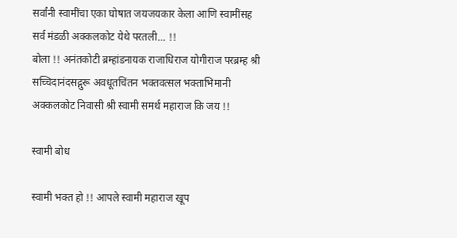सर्वांनी स्वामींचा एका घोषात जयजयकार केला आणि स्वामींसह सर्व मंडळी अक्कलकोट येथे परतली… !!
बोला !! अनंतकोटी ब्रम्हांडनायक राजाधिराज योगीराज परब्रम्ह श्री सच्चिदानंदसद्गुरू अवधूतचिंतन भक्तवत्सल भक्ताभिमानी अक्कलकोट निवासी श्री स्वामी समर्थ महाराज कि जय !!

स्वामी बोध

स्वामी भक्त हो !! आपले स्वामी महाराज खूप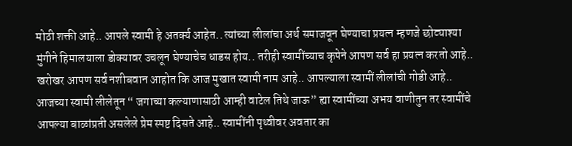मोठी शक्ती आहे.. आपले स्वामी हे अतर्क्य आहेत.. त्यांच्या लीलांचा अर्थ समाजवून घेण्याचा प्रयत्न म्हणजे छोट्याश्या मुंगीने हिमालयाला डोक्यावर उचलून घेण्याचेच धाडस होय.. तरीही स्वामींच्याच कृपेने आपण सर्व हा प्रयत्न करतो आहे.. खरोखर आपण सर्व नशीबवान आहोत कि आज मुखात स्वामी नाम आहे.. आपल्याला स्वामीं लीलांची गोडी आहे.. आजच्या स्वामी लीलेतून “ जगाच्या कल्याणासाठी आम्ही वाटेल तिथे जाऊ” ह्या स्वामींच्या अभय वाणीतुन तर स्वामींचे आपल्या बाळांप्रती असलेले प्रेम स्पष्ट दिसते आहे.. स्वामींनी पृथ्वीवर अवतार का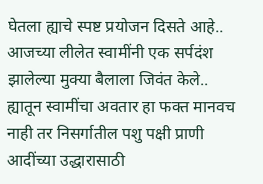घेतला ह्याचे स्पष्ट प्रयोजन दिसते आहे.. आजच्या लीलेत स्वामींनी एक सर्पदंश झालेल्या मुक्या बैलाला जिवंत केले.. ह्यातून स्वामींचा अवतार हा फक्त मानवच नाही तर निसर्गातील पशु पक्षी प्राणी आदींच्या उद्धारासाठी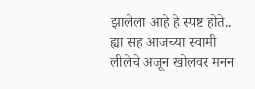झालेला आहे हे स्पष्ट होते.. ह्या सह आजच्या स्वामी लीलेचे अजून खोलवर मनन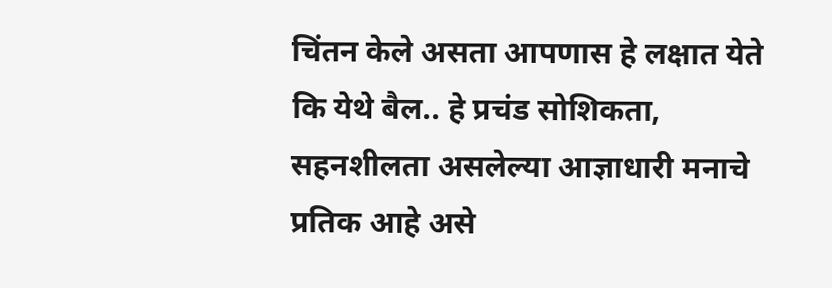चिंतन केले असता आपणास हे लक्षात येते कि येथे बैल.. हे प्रचंड सोशिकता, सहनशीलता असलेल्या आज्ञाधारी मनाचे प्रतिक आहे असे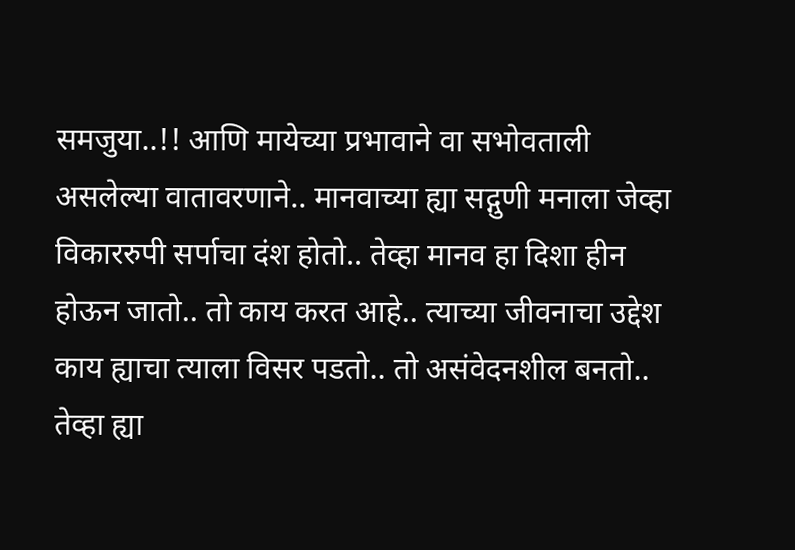समजुया..!! आणि मायेच्या प्रभावाने वा सभोवताली असलेल्या वातावरणाने.. मानवाच्या ह्या सद्गुणी मनाला जेव्हा विकाररुपी सर्पाचा दंश होतो.. तेव्हा मानव हा दिशा हीन होऊन जातो.. तो काय करत आहे.. त्याच्या जीवनाचा उद्देश काय ह्याचा त्याला विसर पडतो.. तो असंवेदनशील बनतो.. तेव्हा ह्या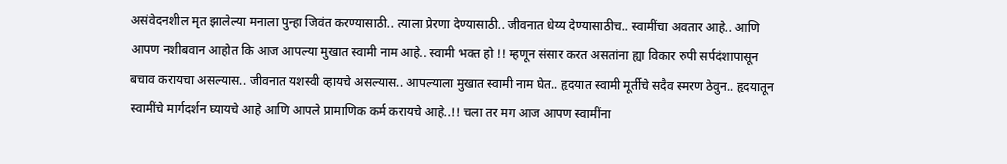असंवेदनशील मृत झालेल्या मनाला पुन्हा जिवंत करण्यासाठी.. त्याला प्रेरणा देण्यासाठी.. जीवनात धेय्य देण्यासाठीच.. स्वामींचा अवतार आहे.. आणि आपण नशीबवान आहोत कि आज आपल्या मुखात स्वामी नाम आहे.. स्वामी भक्त हो !! म्हणून संसार करत असतांना ह्या विकार रुपी सर्पदंशापासून बचाव करायचा असल्यास.. जीवनात यशस्वी व्हायचे असल्यास.. आपल्याला मुखात स्वामी नाम घेत.. हृदयात स्वामी मूर्तीचे सदैव स्मरण ठेवुन.. हृदयातून स्वामींचे मार्गदर्शन घ्यायचे आहे आणि आपले प्रामाणिक कर्म करायचे आहे..!! चला तर मग आज आपण स्वामींना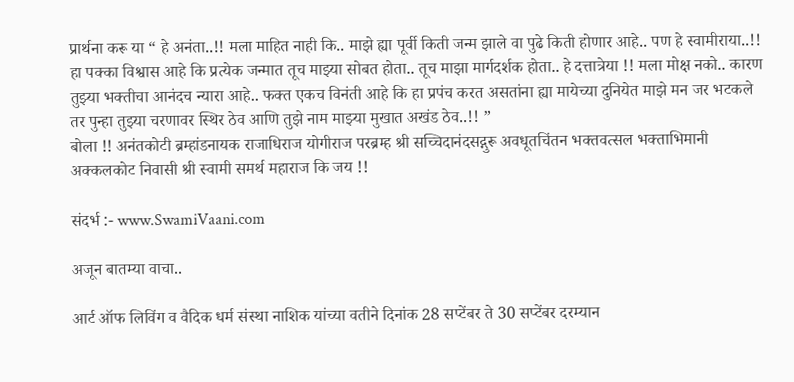प्रार्थना करू या “ हे अनंता..!! मला माहित नाही कि.. माझे ह्या पूर्वी किती जन्म झाले वा पुढे किती होणार आहे.. पण हे स्वामीराया..!! हा पक्का विश्वास आहे कि प्रत्येक जन्मात तूच माझ्या सोबत होता.. तूच माझा मार्गदर्शक होता.. हे दत्तात्रेया !! मला मोक्ष नको.. कारण तुझ्या भक्तीचा आनंदच न्यारा आहे.. फक्त एकच विनंती आहे कि हा प्रपंच करत असतांना ह्या मायेच्या दुनियेत माझे मन जर भटकले तर पुन्हा तुझ्या चरणावर स्थिर ठेव आणि तुझे नाम माझ्या मुखात अखंड ठेव..!! ”
बोला !! अनंतकोटी ब्रम्हांडनायक राजाधिराज योगीराज परब्रम्ह श्री सच्चिदानंदसद्गुरू अवधूतचिंतन भक्तवत्सल भक्ताभिमानी अक्कलकोट निवासी श्री स्वामी समर्थ महाराज कि जय !!

संदर्भ :- www.SwamiVaani.com

अजून बातम्या वाचा..

आर्ट ऑफ लिविंग व वैदिक धर्म संस्था नाशिक यांच्या वतीने दिनांक 28 सप्टेंबर ते 30 सप्टेंबर दरम्यान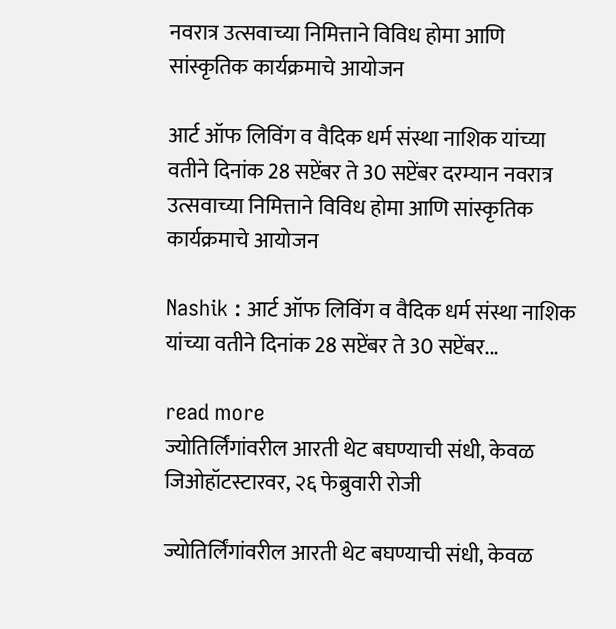नवरात्र उत्सवाच्या निमित्ताने विविध होमा आणि सांस्कृतिक कार्यक्रमाचे आयोजन

आर्ट ऑफ लिविंग व वैदिक धर्म संस्था नाशिक यांच्या वतीने दिनांक 28 सप्टेंबर ते 30 सप्टेंबर दरम्यान नवरात्र उत्सवाच्या निमित्ताने विविध होमा आणि सांस्कृतिक कार्यक्रमाचे आयोजन

Nashik : आर्ट ऑफ लिविंग व वैदिक धर्म संस्था नाशिक यांच्या वतीने दिनांक 28 सप्टेंबर ते 30 सप्टेंबर...

read more
ज्योतिर्लिंगांवरील आरती थेट बघण्याची संधी, केवळ जिओहॉटस्टारवर, २६ फेब्रुवारी रोजी

ज्योतिर्लिंगांवरील आरती थेट बघण्याची संधी, केवळ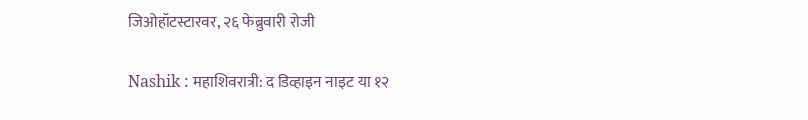जिओहॉटस्टारवर, २६ फेब्रुवारी रोजी

Nashik : महाशिवरात्री: द डिव्हाइन नाइट या १२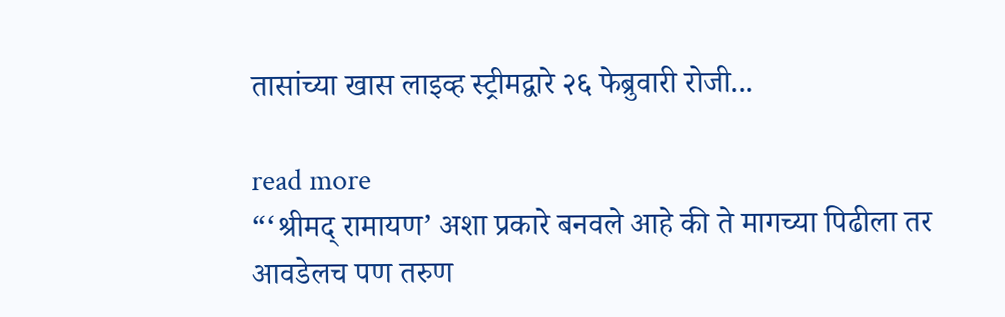तासांच्या खास लाइव्ह स्ट्रीमद्वारे २६ फेब्रुवारी रोजी...

read more
“‘श्रीमद् रामायण’ अशा प्रकारे बनवले आहे की ते मागच्या पिढीला तर आवडेलच पण तरुण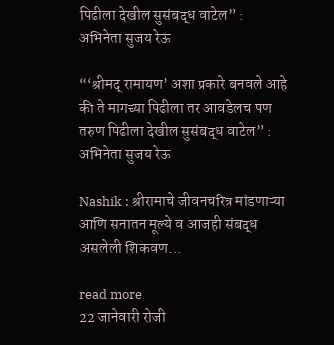पिढीला देखील सुसंबद्ध वाटेल” : अभिनेता सुजय रेऊ

“‘श्रीमद् रामायण’ अशा प्रकारे बनवले आहे की ते मागच्या पिढीला तर आवडेलच पण तरुण पिढीला देखील सुसंबद्ध वाटेल” : अभिनेता सुजय रेऊ

Nashik : श्रीरामाचे जीवनचरित्र मांडणाऱ्या आणि सनातन मूल्ये व आजही संबद्ध असलेली शिकवण...

read more
22 जानेवारी रोजी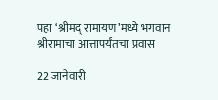पहा ‘श्रीमद् रामायण’मध्ये भगवान श्रीरामाचा आत्तापर्यंतचा प्रवास

22 जानेवारी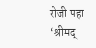रोजी पहा ‘श्रीमद्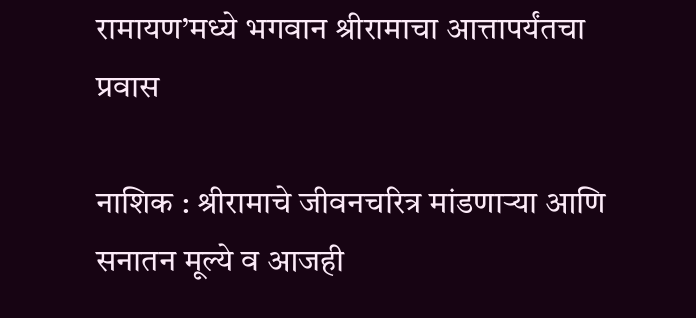रामायण’मध्ये भगवान श्रीरामाचा आत्तापर्यंतचा प्रवास

नाशिक : श्रीरामाचे जीवनचरित्र मांडणाऱ्या आणि सनातन मूल्ये व आजही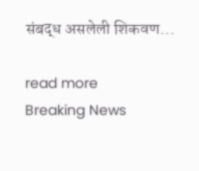संबद्ध असलेली शिकवण...

read more
Breaking News